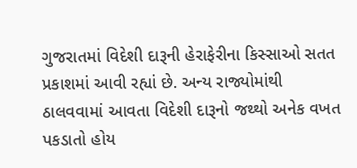ગુજરાતમાં વિદેશી દારૂની હેરાફેરીના કિસ્સાઓ સતત પ્રકાશમાં આવી રહ્યાં છે. અન્ય રાજ્યોમાંથી ઠાલવવામાં આવતા વિદેશી દારૂનો જથ્થો અનેક વખત પકડાતો હોય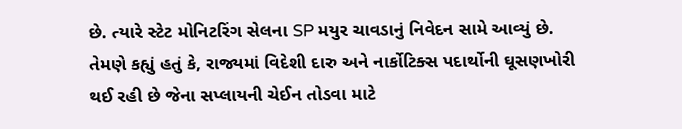છે. ત્યારે સ્ટેટ મોનિટરિંગ સેલના SP મયુર ચાવડાનું નિવેદન સામે આવ્યું છે. તેમણે કહ્યું હતું કે, રાજ્યમાં વિદેશી દારુ અને નાર્કોટિક્સ પદાર્થોની ઘૂસણખોરી થઈ રહી છે જેના સપ્લાયની ચેઈન તોડવા માટે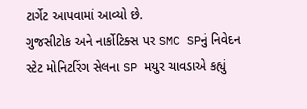ટાર્ગેટ આપવામાં આવ્યો છે.
ગુજસીટોક અને નાર્કોટિક્સ પર SMC SPનું નિવેદન
સ્ટેટ મોનિટરિંગ સેલના SP મયુર ચાવડાએ કહ્યું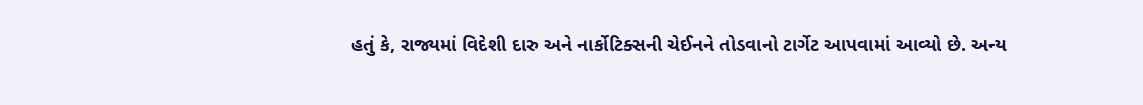હતું કે, રાજ્યમાં વિદેશી દારુ અને નાર્કોટિક્સની ચેઈનને તોડવાનો ટાર્ગેટ આપવામાં આવ્યો છે. અન્ય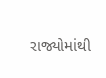રાજ્યોમાંથી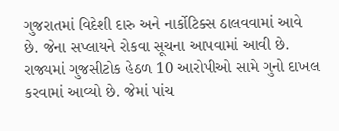ગુજરાતમાં વિદેશી દારુ અને નાર્કોટિક્સ ઠાલવવામાં આવે છે. જેના સપ્લાયને રોકવા સૂચના આપવામાં આવી છે. રાજ્યમાં ગુજસીટોક હેઠળ 10 આરોપીઓ સામે ગુનો દાખલ કરવામાં આવ્યો છે. જેમાં પાંચ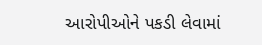આરોપીઓને પકડી લેવામાં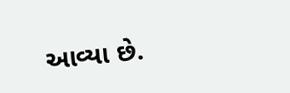આવ્યા છે.